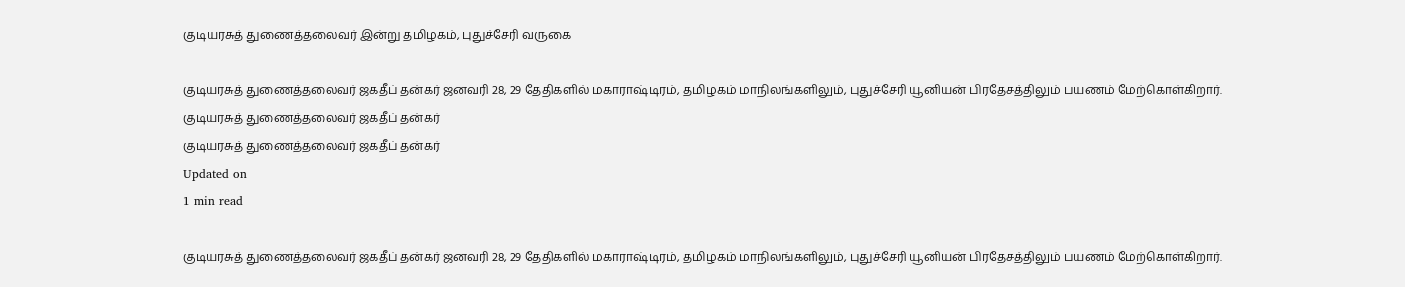குடியரசுத் துணைத்தலைவர் இன்று தமிழகம், புதுச்சேரி வருகை

குடியரசுத் துணைத்தலைவர் ஜகதீப் தன்கர் ஜனவரி 28, 29 தேதிகளில் மகாராஷ்டிரம், தமிழகம் மாநிலங்களிலும், புதுச்சேரி யூனியன் பிரதேசத்திலும் பயணம் மேற்கொள்கிறார்.
குடியரசுத் துணைத்தலைவர் ஜகதீப் தன்கர்
குடியரசுத் துணைத்தலைவர் ஜகதீப் தன்கர்
Updated on
1 min read

குடியரசுத் துணைத்தலைவர் ஜகதீப் தன்கர் ஜனவரி 28, 29 தேதிகளில் மகாராஷ்டிரம், தமிழகம் மாநிலங்களிலும், புதுச்சேரி யூனியன் பிரதேசத்திலும் பயணம் மேற்கொள்கிறார்.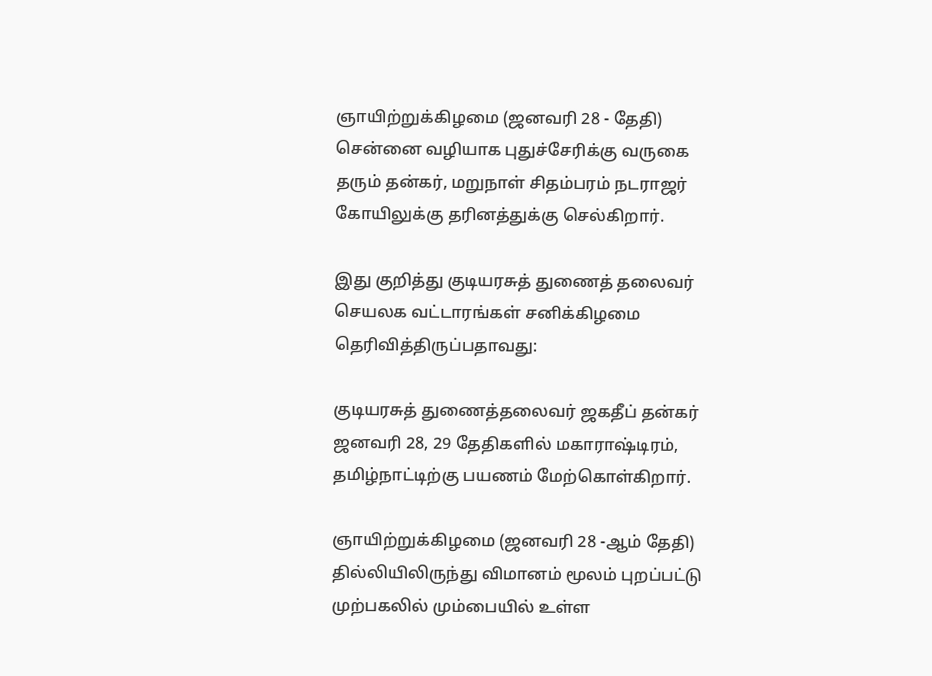ஞாயிற்றுக்கிழமை (ஜனவரி 28 - தேதி) சென்னை வழியாக புதுச்சேரிக்கு வருகை தரும் தன்கர், மறுநாள் சிதம்பரம் நடராஜர் கோயிலுக்கு தரினத்துக்கு செல்கிறார்.

இது குறித்து குடியரசுத் துணைத் தலைவர் செயலக வட்டாரங்கள் சனிக்கிழமை தெரிவித்திருப்பதாவது:

குடியரசுத் துணைத்தலைவர் ஜகதீப் தன்கர் ஜனவரி 28, 29 தேதிகளில் மகாராஷ்டிரம், தமிழ்நாட்டிற்கு பயணம் மேற்கொள்கிறார்.

ஞாயிற்றுக்கிழமை (ஜனவரி 28 -ஆம் தேதி) தில்லியிலிருந்து விமானம் மூலம் புறப்பட்டு முற்பகலில் மும்பையில் உள்ள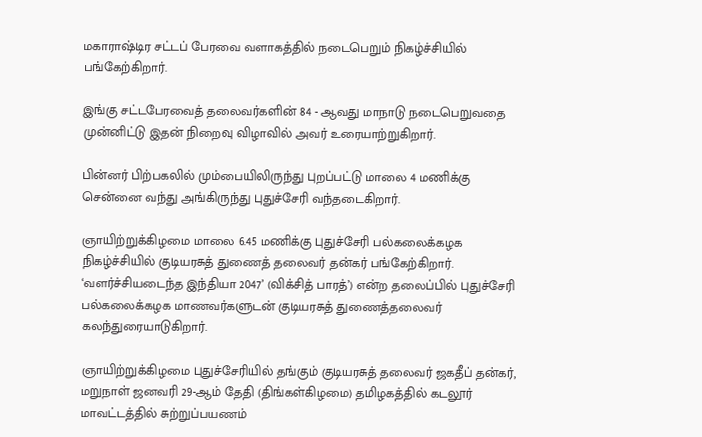மகாராஷ்டிர சட்டப் பேரவை வளாகத்தில் நடைபெறும் நிகழ்ச்சியில் பங்கேற்கிறார்.

இங்கு சட்டபேரவைத் தலைவர்களின் 84 - ஆவது மாநாடு நடைபெறுவதை முன்னிட்டு இதன் நிறைவு விழாவில் அவர் உரையாற்றுகிறார்.

பின்னர் பிற்பகலில் மும்பையிலிருந்து புறப்பட்டு மாலை 4 மணிக்கு சென்னை வந்து அங்கிருந்து புதுச்சேரி வந்தடைகிறார்.

ஞாயிற்றுக்கிழமை மாலை 6.45 மணிக்கு புதுச்சேரி பல்கலைக்கழக நிகழ்ச்சியில் குடியரசுத் துணைத் தலைவர் தன்கர் பங்கேற்கிறார். ‘வளர்ச்சியடைந்த இந்தியா 2047’ (விக்சித் பாரத்’) என்ற தலைப்பில் புதுச்சேரி பல்கலைக்கழக மாணவர்களுடன் குடியரசுத் துணைத்தலைவர் கலந்துரையாடுகிறார்.

ஞாயிற்றுக்கிழமை புதுச்சேரியில் தங்கும் குடியரசுத் தலைவர் ஜகதீப் தன்கர், மறுநாள் ஜனவரி 29-ஆம் தேதி (திங்கள்கிழமை) தமிழகத்தில் கடலூர் மாவட்டத்தில் சுற்றுப்பயணம்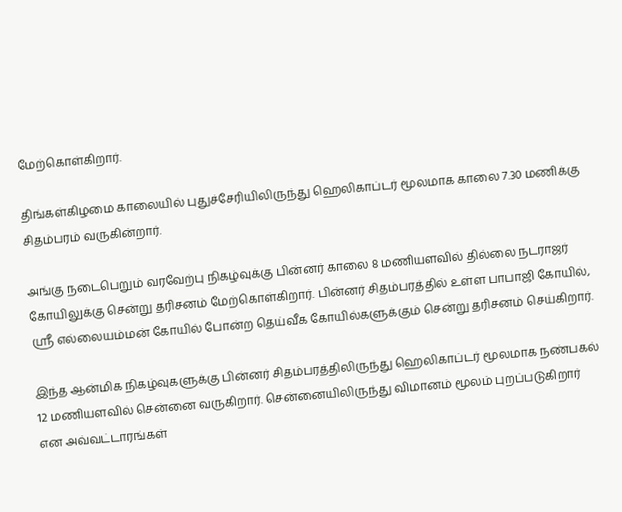மேற்கொள்கிறார்.

திங்கள்கிழமை காலையில் புதுச்சேரியிலிருந்து ஹெலிகாப்டர் மூலமாக காலை 7.30 மணிக்கு சிதம்பரம் வருகின்றார்.

அங்கு நடைபெறும் வரவேற்பு நிகழ்வுக்கு பின்னர் காலை 8 மணியளவில் தில்லை நடராஜர் கோயிலுக்கு சென்று தரிசனம் மேற்கொள்கிறார். பின்னர் சிதம்பரத்தில் உள்ள பாபாஜி கோயில், ஸ்ரீ எல்லையம்மன் கோயில் போன்ற தெய்வீக கோயில்களுக்கும் சென்று தரிசனம் செய்கிறார்.

இந்த ஆன்மிக நிகழ்வுகளுக்கு பின்னர் சிதம்பரத்திலிருந்து ஹெலிகாப்டர் மூலமாக நண்பகல் 12 மணியளவில் சென்னை வருகிறார். சென்னையிலிருந்து விமானம் மூலம் புறப்படுகிறார் என அவ்வட்டாரங்கள்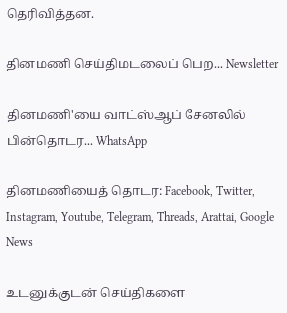தெரிவித்தன.

தினமணி செய்திமடலைப் பெற... Newsletter

தினமணி'யை வாட்ஸ்ஆப் சேனலில் பின்தொடர... WhatsApp

தினமணியைத் தொடர: Facebook, Twitter, Instagram, Youtube, Telegram, Threads, Arattai, Google News

உடனுக்குடன் செய்திகளை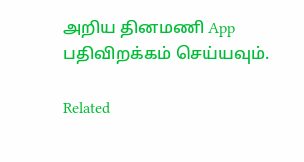அறிய தினமணி App பதிவிறக்கம் செய்யவும்.

Related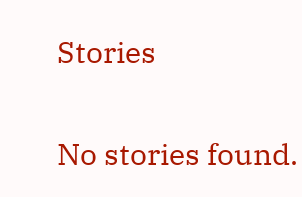Stories

No stories found.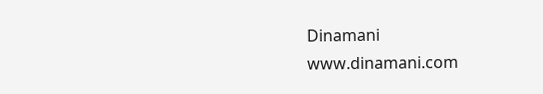Dinamani
www.dinamani.com